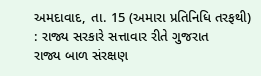અમદાવાદ, તા. 15 (અમારા પ્રતિનિધિ તરફથી) : રાજ્ય સરકારે સત્તાવાર રીતે ગુજરાત
રાજ્ય બાળ સંરક્ષણ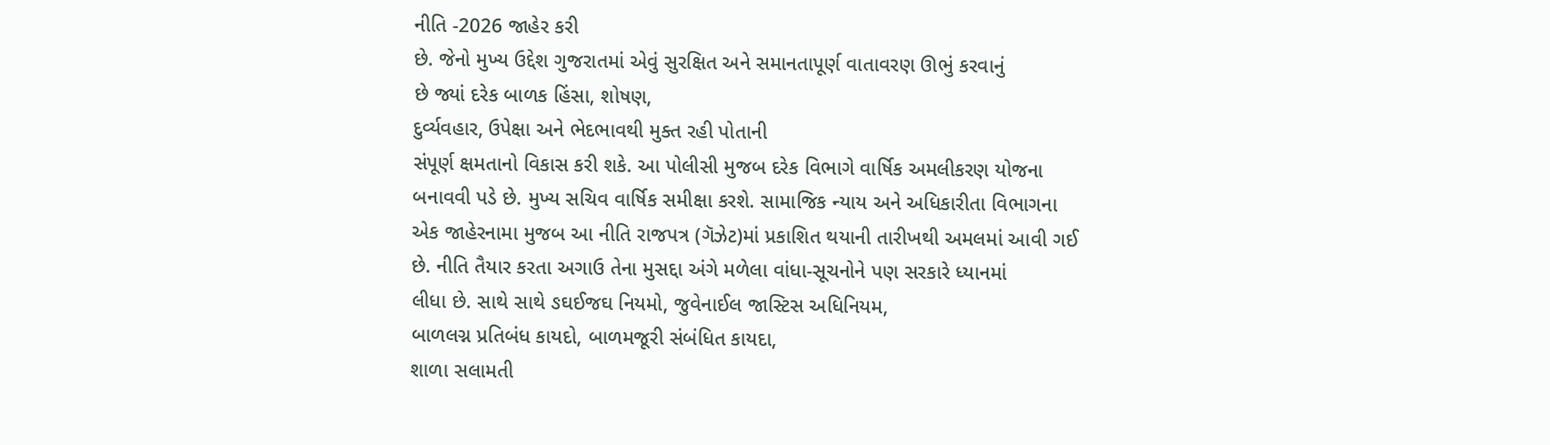નીતિ -2026 જાહેર કરી
છે. જેનો મુખ્ય ઉદ્દેશ ગુજરાતમાં એવું સુરક્ષિત અને સમાનતાપૂર્ણ વાતાવરણ ઊભું કરવાનું
છે જ્યાં દરેક બાળક હિંસા, શોષણ,
દુર્વ્યવહાર, ઉપેક્ષા અને ભેદભાવથી મુક્ત રહી પોતાની
સંપૂર્ણ ક્ષમતાનો વિકાસ કરી શકે. આ પોલીસી મુજબ દરેક વિભાગે વાર્ષિક અમલીકરણ યોજના
બનાવવી પડે છે. મુખ્ય સચિવ વાર્ષિક સમીક્ષા કરશે. સામાજિક ન્યાય અને અધિકારીતા વિભાગના
એક જાહેરનામા મુજબ આ નીતિ રાજપત્ર (ગૅઝેટ)માં પ્રકાશિત થયાની તારીખથી અમલમાં આવી ગઈ
છે. નીતિ તૈયાર કરતા અગાઉ તેના મુસદ્દા અંગે મળેલા વાંધા-સૂચનોને પણ સરકારે ધ્યાનમાં
લીધા છે. સાથે સાથે ઙઘઈજઘ નિયમો, જુવેનાઈલ જાસ્ટિસ અધિનિયમ,
બાળલગ્ન પ્રતિબંધ કાયદો, બાળમજૂરી સંબંધિત કાયદા,
શાળા સલામતી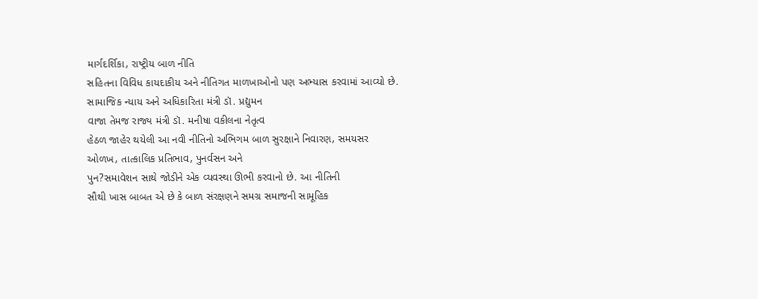માર્ગદર્શિકા, રાષ્ટ્રીય બાળ નીતિ
સહિતના વિવિધ કાયદાકીય અને નીતિગત માળખાઓનો પણ અભ્યાસ કરવામાં આવ્યો છે. સામાજિક ન્યાય અને અધિકારિતા મંત્રી ડૉ. પ્રદ્યુમન
વાજા તેમજ રાજ્ય મંત્રી ડૉ. મનીષા વકીલના નેતૃત્વ
હેઠળ જાહેર થયેલી આ નવી નીતિનો અભિગમ બાળ સુરક્ષાને નિવારણ, સમયસર
ઓળખ, તાત્કાલિક પ્રતિભાવ, પુનર્વસન અને
પુન?સમાવેશન સાથે જોડીને એક વ્યવસ્થા ઊભી કરવાનો છે. આ નીતિની
સૌથી ખાસ બાબત એ છે કે બાળ સંરક્ષણને સમગ્ર સમાજની સામૂહિક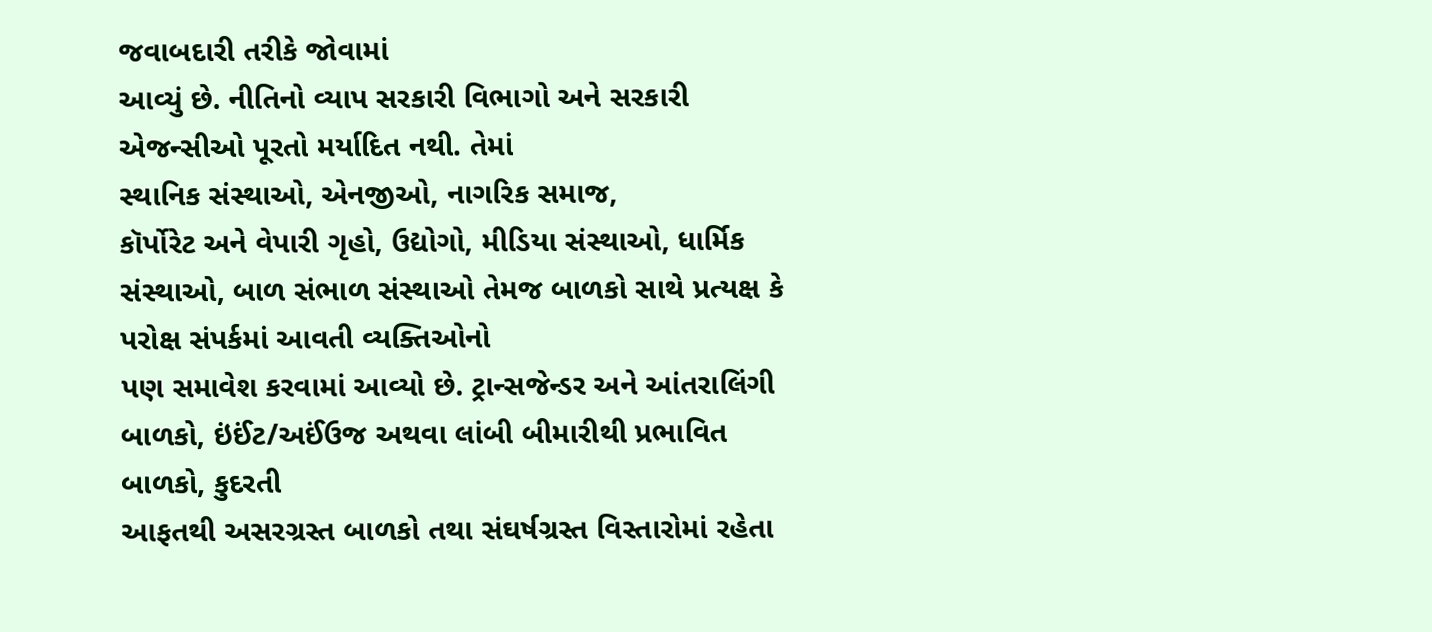જવાબદારી તરીકે જોવામાં
આવ્યું છે. નીતિનો વ્યાપ સરકારી વિભાગો અને સરકારી એજન્સીઓ પૂરતો મર્યાદિત નથી. તેમાં
સ્થાનિક સંસ્થાઓ, એનજીઓ, નાગરિક સમાજ,
કૉર્પોરેટ અને વેપારી ગૃહો, ઉદ્યોગો, મીડિયા સંસ્થાઓ, ધાર્મિક સંસ્થાઓ, બાળ સંભાળ સંસ્થાઓ તેમજ બાળકો સાથે પ્રત્યક્ષ કે પરોક્ષ સંપર્કમાં આવતી વ્યક્તિઓનો
પણ સમાવેશ કરવામાં આવ્યો છે. ટ્રાન્સજેન્ડર અને આંતરાલિંગી બાળકો, ઇંઈંટ/અઈંઉજ અથવા લાંબી બીમારીથી પ્રભાવિત બાળકો, કુદરતી
આફતથી અસરગ્રસ્ત બાળકો તથા સંઘર્ષગ્રસ્ત વિસ્તારોમાં રહેતા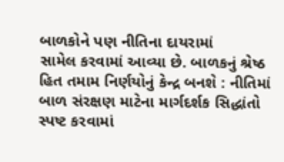બાળકોને પણ નીતિના દાયરામાં
સામેલ કરવામાં આવ્યા છે. બાળકનું શ્રેષ્ઠ
હિત તમામ નિર્ણયોનું કેન્દ્ર બનશે : નીતિમાં બાળ સંરક્ષણ માટેના માર્ગદર્શક સિદ્ધાંતો સ્પષ્ટ કરવામાં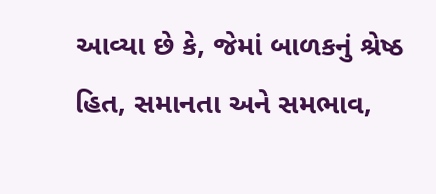આવ્યા છે કે, જેમાં બાળકનું શ્રેષ્ઠ
હિત, સમાનતા અને સમભાવ,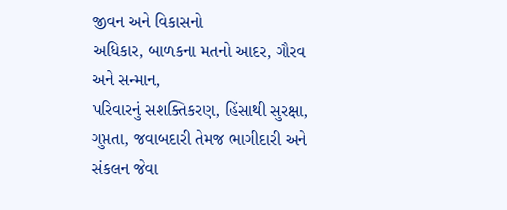જીવન અને વિકાસનો
અધિકાર, બાળકના મતનો આદર, ગૌરવ અને સન્માન,
પરિવારનું સશક્તિકરણ, હિંસાથી સુરક્ષા,
ગુપ્તતા, જવાબદારી તેમજ ભાગીદારી અને સંકલન જેવા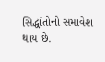સિદ્ધાંતોનો સમાવેશ થાય છે.